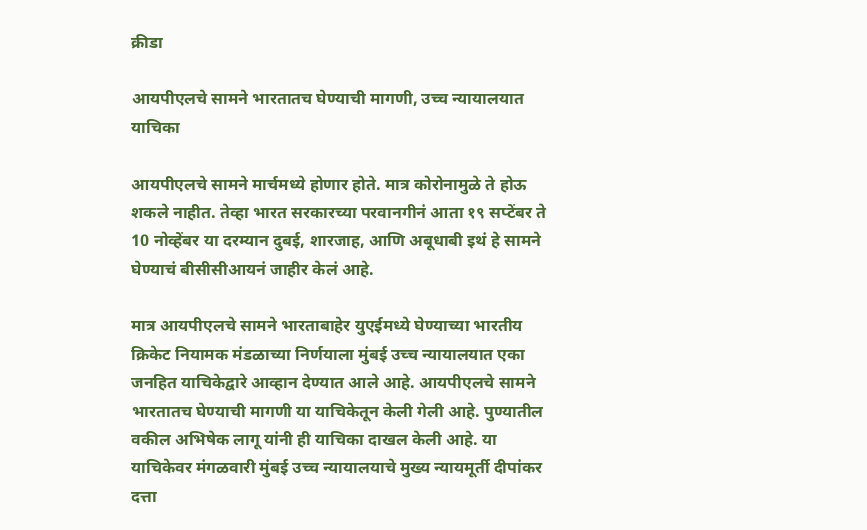क्रीडा

आयपीएलचे सामने भारतातच घेण्याची मागणी, उच्च न्यायालयात याचिका

आयपीएलचे सामने मार्चमध्ये होणार होते. मात्र कोरोनामुळे ते होऊ शकले नाहीत. तेव्हा भारत सरकारच्या परवानगीनं आता १९ सप्टेंबर ते 10 नोव्हेंबर या दरम्यान दुबई, शारजाह, आणि अबूधाबी इथं हे सामने घेण्याचं बीसीसीआयनं जाहीर केलं आहे.

मात्र आयपीएलचे सामने भारताबाहेर युएईमध्ये घेण्याच्या भारतीय क्रिकेट नियामक मंडळाच्या निर्णयाला मुंबई उच्च न्यायालयात एका जनहित याचिकेद्वारे आव्हान देण्यात आले आहे. आयपीएलचे सामने भारतातच घेण्याची मागणी या याचिकेतून केली गेली आहे. पुण्यातील वकील अभिषेक लागू यांनी ही याचिका दाखल केली आहे. या याचिकेवर मंगळवारी मुंबई उच्च न्यायालयाचे मुख्य न्यायमूर्ती दीपांकर दत्ता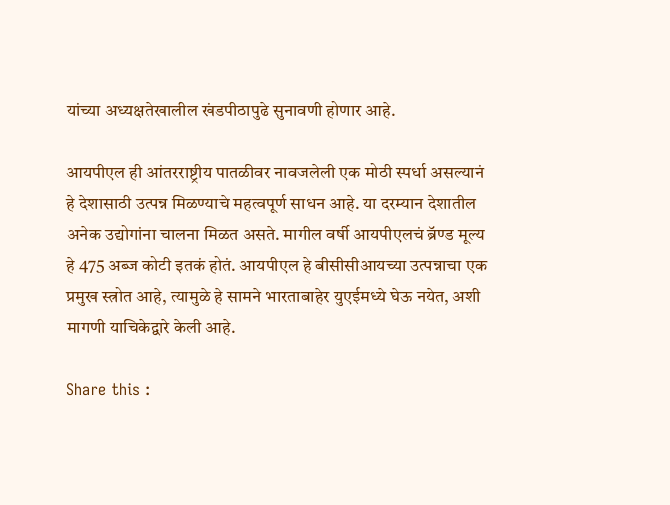यांच्या अध्यक्षतेखालील खंडपीठापुढे सुनावणी होणार आहे.

आयपीएल ही आंतरराष्ट्रीय पातळीवर नावजलेली एक मोठी स्पर्धा असल्यानं हे देशासाठी उत्पन्न मिळण्याचे महत्वपूर्ण साधन आहे. या दरम्यान देशातील अनेक उद्योगांना चालना मिळत असते. मागील वर्षी आयपीएलचं ब्रॅण्ड मूल्य हे 475 अब्ज कोटी इतकं होतं. आयपीएल हे बीसीसीआयच्या उत्पन्नाचा एक प्रमुख स्त्रोत आहे, त्यामुळे हे सामने भारताबाहेर युएईमध्ये घेऊ नयेत, अशी मागणी याचिकेद्वारे केली आहे.

Share this :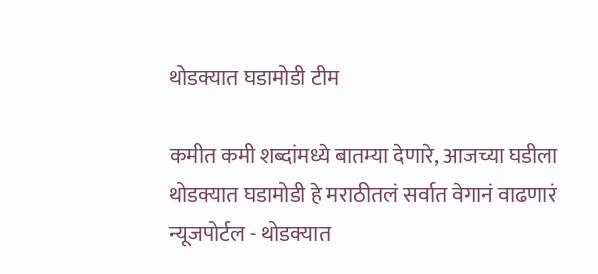थोडक्यात घडामोडी टीम

कमीत कमी शब्दांमध्ये बातम्या देणारे, आजच्या घडीला थोडक्यात घडामोडी हे मराठीतलं सर्वात वेगानं वाढणारं न्यूजपोर्टल - थोडक्यात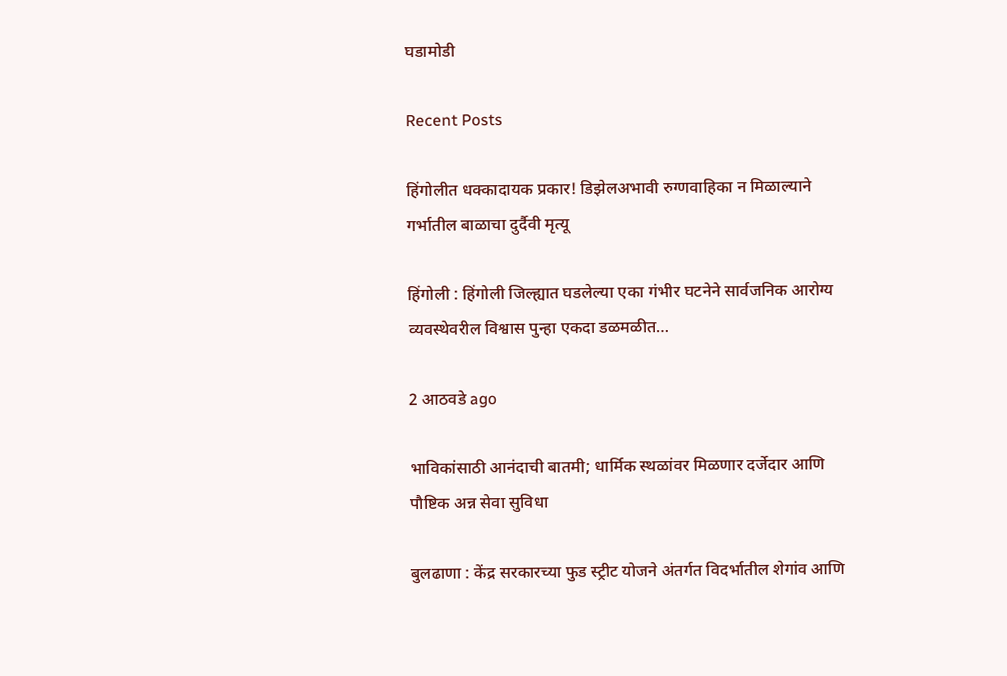घडामोडी

Recent Posts

हिंगोलीत धक्कादायक प्रकार! डिझेलअभावी रुग्णवाहिका न मिळाल्याने गर्भातील बाळाचा दुर्दैवी मृत्यू

हिंगोली : हिंगोली जिल्ह्यात घडलेल्या एका गंभीर घटनेने सार्वजनिक आरोग्य व्यवस्थेवरील विश्वास पुन्हा एकदा डळमळीत…

2 आठवडे ago

भाविकांसाठी आनंदाची बातमी; धार्मिक स्थळांवर मिळणार दर्जेदार आणि पौष्टिक अन्न सेवा सुविधा

बुलढाणा : केंद्र सरकारच्या फुड स्ट्रीट योजने अंतर्गत विदर्भातील शेगांव आणि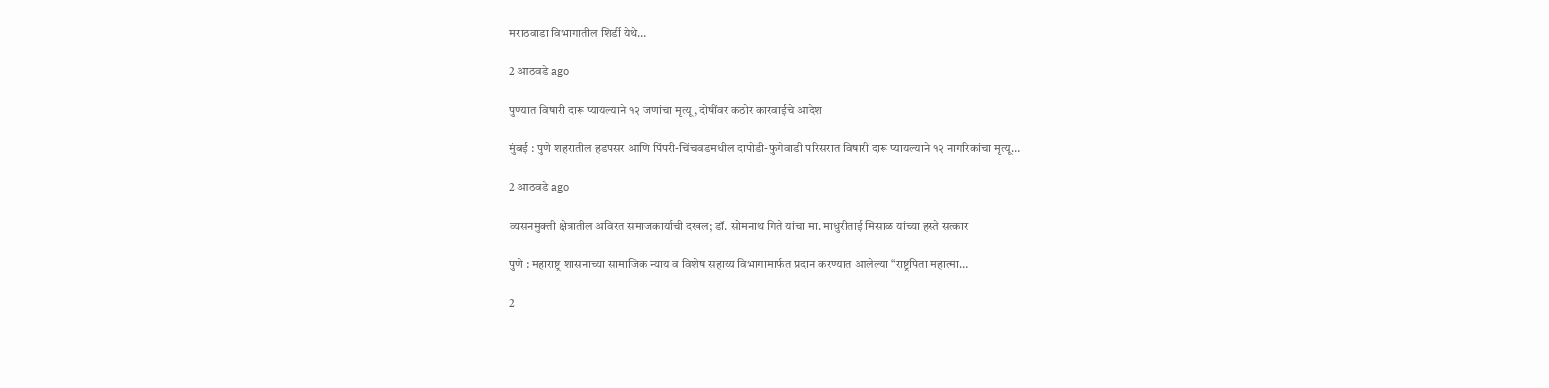मराठवाडा विभागातील शिर्डी येथे…

2 आठवडे ago

पुण्यात विषारी दारू प्यायल्याने १२ जणांचा मृत्यू, दोषींवर कठोर कारवाईचे आदेश

मुंबई : पुणे शहरातील हडपसर आणि पिंपरी-चिंचवडमधील दापोडी-फुगेवाडी परिसरात विषारी दारू प्यायल्याने १२ नागरिकांचा मृत्यू…

2 आठवडे ago

व्यसनमुक्ती क्षेत्रातील अविरत समाजकार्याची दखल; डॉ. सोमनाथ गिते यांचा मा. माधुरीताई मिसाळ यांच्या हस्ते सत्कार

पुणे : महाराष्ट्र शासनाच्या सामाजिक न्याय व विशेष सहाय्य विभागामार्फत प्रदान करण्यात आलेल्या “राष्ट्रपिता महात्मा…

2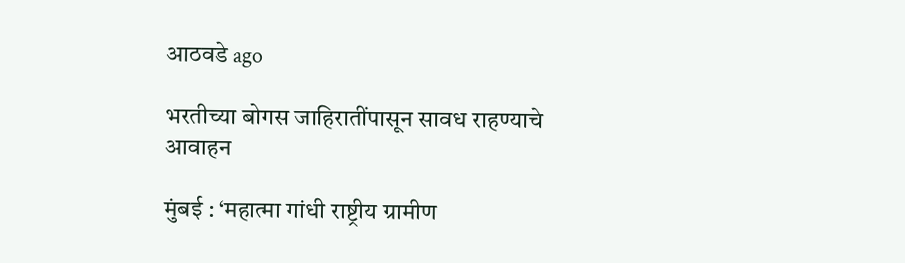आठवडे ago

भरतीच्या बोगस जाहिरातींपासून सावध राहण्याचे आवाहन

मुंबई : ‘महात्मा गांधी राष्ट्रीय ग्रामीण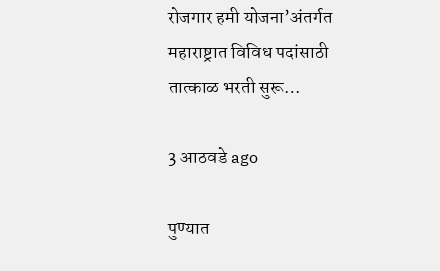रोजगार हमी योजना’अंतर्गत महाराष्ट्रात विविध पदांसाठी तात्काळ भरती सुरू…

3 आठवडे ago

पुण्यात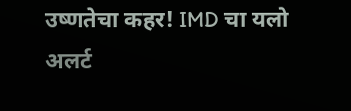उष्णतेचा कहर! IMD चा यलो अलर्ट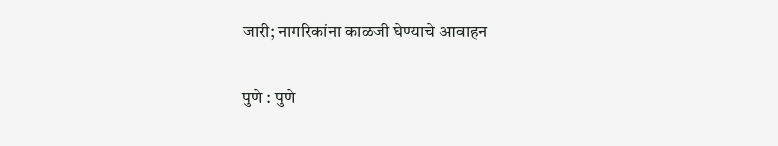जारी; नागरिकांना काळजी घेण्याचे आवाहन

पुणे : पुणे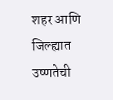शहर आणि जिल्ह्यात उष्णतेची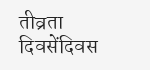तीव्रता दिवसेंदिवस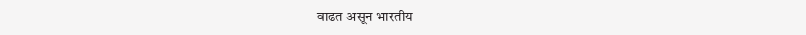वाढत असून भारतीय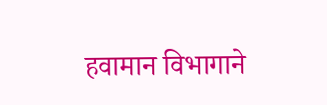हवामान विभागाने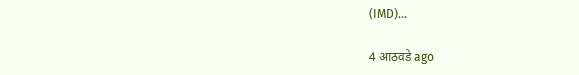(IMD)…

4 आठवडे ago